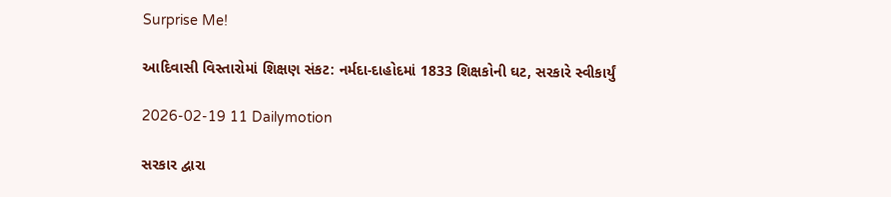Surprise Me!

આદિવાસી વિસ્તારોમાં શિક્ષણ સંકટ: નર્મદા-દાહોદમાં 1833 શિક્ષકોની ઘટ, સરકારે સ્વીકાર્યું

2026-02-19 11 Dailymotion

સરકાર દ્વારા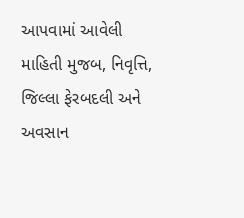આપવામાં આવેલી માહિતી મુજબ, નિવૃત્તિ, જિલ્લા ફેરબદલી અને અવસાન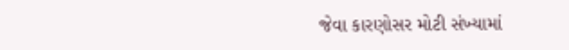જેવા કારણોસર મોટી સંખ્યામાં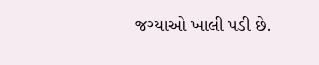જગ્યાઓ ખાલી પડી છે.